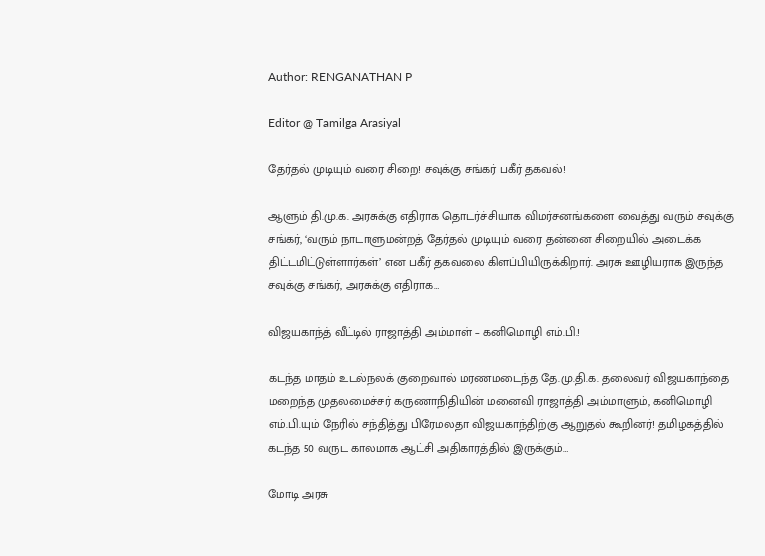Author: RENGANATHAN P

Editor @ Tamilga Arasiyal

தேர்தல் முடியும் வரை சிறை! சவுக்கு சங்கர் பகீர் தகவல்!

ஆளும் தி.மு.க. அரசுக்கு எதிராக தொடர்ச்சியாக விமர்சனங்களை வைத்து வரும் சவுக்கு சங்கர், ‘வரும் நாடாளுமன்றத் தேர்தல் முடியும் வரை தன்னை சிறையில் அடைக்க திட்டமிட்டுள்ளார்கள்’ என பகீர் தகவலை கிளப்பியிருக்கிறார். அரசு ஊழியராக இருந்த சவுக்கு சங்கர், அரசுக்கு எதிராக…

விஜயகாந்த் வீட்டில் ராஜாத்தி அம்மாள் – கனிமொழி எம்.பி.!

கடந்த மாதம் உடல்நலக் குறைவால் மரணமடைந்த தே.மு.தி.க. தலைவர் விஜயகாந்தை மறைந்த முதலமைச்சர் கருணாநிதியின் மனைவி ராஜாத்தி அம்மாளும், கனிமொழி எம்.பி.யும் நேரில் சந்தித்து பிரேமலதா விஜயகாந்திற்கு ஆறுதல் கூறினர்! தமிழகத்தில் கடந்த 50 வருட காலமாக ஆட்சி அதிகாரத்தில் இருக்கும்…

மோடி அரசு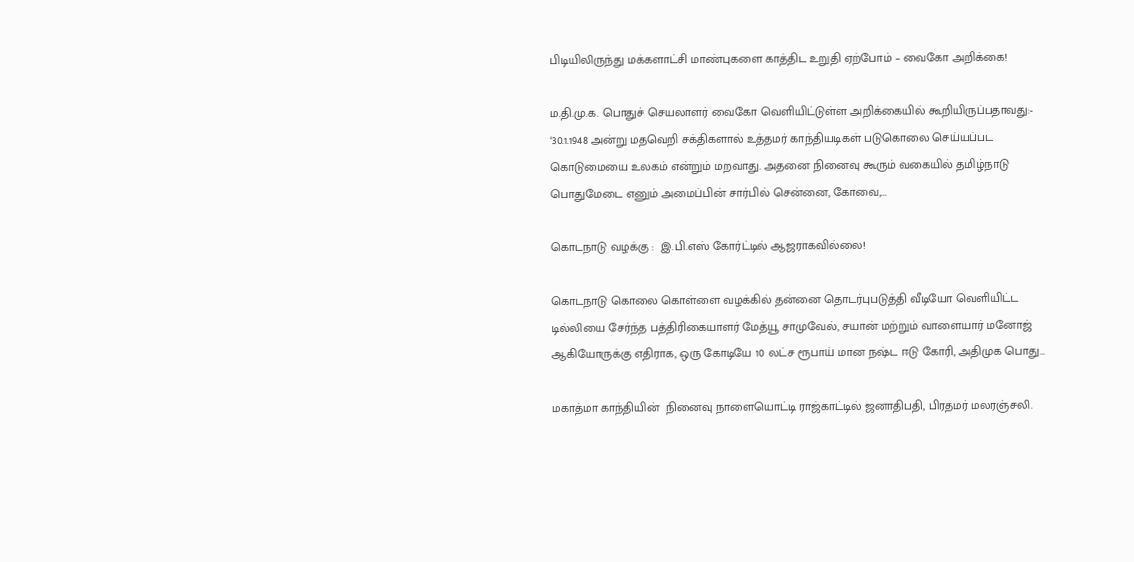பிடியிலிருந்து மக்களாட்சி மாண்புகளை காத்திட உறுதி ஏற்போம் – வைகோ அறிக்கை!

ம.தி.மு.க. பொதுச் செயலாளர் வைகோ வெளியிட்டுள்ள அறிக்கையில் கூறியிருப்பதாவது:- ‘30.1.1948 அன்று மதவெறி சக்திகளால் உத்தமர் காந்தியடிகள் படுகொலை செய்யப்பட கொடுமையை உலகம் என்றும் மறவாது. அதனை நினைவு கூரும் வகையில் தமிழ்நாடு பொதுமேடை எனும் அமைப்பின் சார்பில் சென்னை, கோவை,…

கொடநாடு வழக்கு :  இ.பி.எஸ் கோர்ட்டில் ஆஜராகவில்லை!

கொடநாடு கொலை கொள்ளை வழக்கில் தன்னை தொடர்புபடுத்தி வீடியோ வெளியிட்ட டில்லியை சேர்ந்த பத்திரிகையாளர் மேத்யூ சாமுவேல், சயான் மற்றும் வாளையார் மனோஜ் ஆகியோருக்கு எதிராக, ஒரு கோடியே 10 லட்ச ரூபாய் மான நஷ்ட ஈடு கோரி, அதிமுக பொது…

மகாத்மா காந்தியின்  நினைவு நாளையொட்டி ராஜ்காட்டில் ஜனாதிபதி, பிரதமர் மலரஞ்சலி.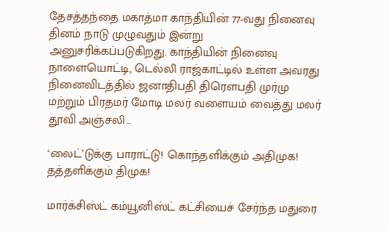தேசத்தந்தை மகாத்மா காந்தியின் 77-வது நினைவு தினம் நாடு முழுவதும் இன்று அனுசரிக்கப்படுகிறது. காந்தியின் நினைவு நாளையொட்டி, டெல்லி ராஜ்காட்டில் உள்ள அவரது நினைவிடத்தில் ஜனாதிபதி திரௌபதி முர்மு மற்றும் பிரதமர் மோடி மலர் வளையம் வைத்து மலர் தூவி அஞ்சலி…

‘லைட்’டுக்கு பாராட்டு! கொந்தளிக்கும் அதிமுக! தத்தளிக்கும் திமுக!

மார்க்சிஸ்ட் கம்யூனிஸ்ட் கட்சியைச் சேர்ந்த மதுரை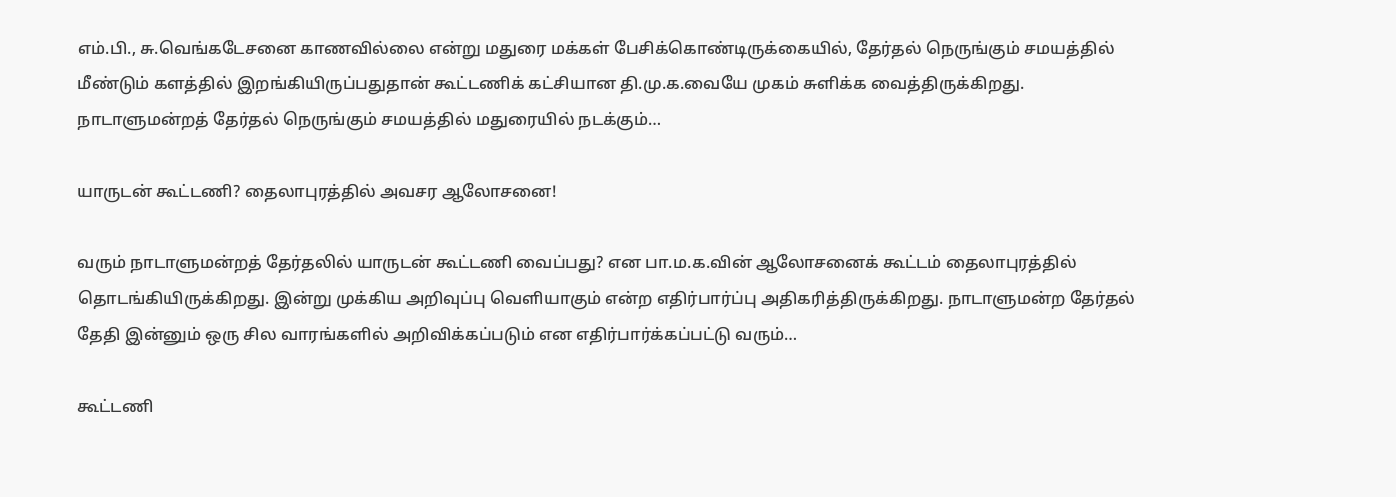எம்.பி., சு.வெங்கடேசனை காணவில்லை என்று மதுரை மக்கள் பேசிக்கொண்டிருக்கையில், தேர்தல் நெருங்கும் சமயத்தில் மீண்டும் களத்தில் இறங்கியிருப்பதுதான் கூட்டணிக் கட்சியான தி.மு.க.வையே முகம் சுளிக்க வைத்திருக்கிறது. நாடாளுமன்றத் தேர்தல் நெருங்கும் சமயத்தில் மதுரையில் நடக்கும்…

யாருடன் கூட்டணி? தைலாபுரத்தில் அவசர ஆலோசனை!

வரும் நாடாளுமன்றத் தேர்தலில் யாருடன் கூட்டணி வைப்பது? என பா.ம.க.வின் ஆலோசனைக் கூட்டம் தைலாபுரத்தில் தொடங்கியிருக்கிறது. இன்று முக்கிய அறிவுப்பு வெளியாகும் என்ற எதிர்பார்ப்பு அதிகரித்திருக்கிறது. நாடாளுமன்ற தேர்தல் தேதி இன்னும் ஒரு சில வாரங்களில் அறிவிக்கப்படும் என எதிர்பார்க்கப்பட்டு வரும்…

கூட்டணி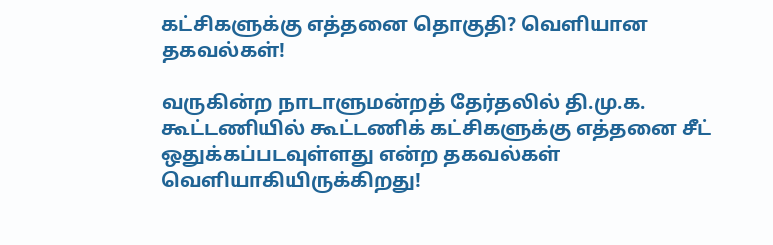கட்சிகளுக்கு எத்தனை தொகுதி? வெளியான தகவல்கள்!

வருகின்ற நாடாளுமன்றத் தேர்தலில் தி.மு.க. கூட்டணியில் கூட்டணிக் கட்சிகளுக்கு எத்தனை சீட் ஒதுக்கப்படவுள்ளது என்ற தகவல்கள் வெளியாகியிருக்கிறது!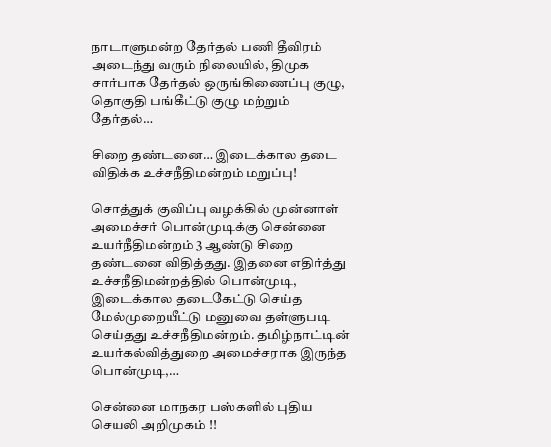நாடாளுமன்ற தேர்தல் பணி தீவிரம் அடைந்து வரும் நிலையில், திமுக சார்பாக தேர்தல் ஒருங்கிணைப்பு குழு, தொகுதி பங்கீட்டு குழு மற்றும் தேர்தல்…

சிறை தண்டனை… இடைக்கால தடை விதிக்க உச்சநீதிமன்றம் மறுப்பு!

சொத்துக் குவிப்பு வழக்கில் முன்னாள் அமைச்சர் பொன்முடிக்கு சென்னை உயர்நீதிமன்றம் 3 ஆண்டு சிறை தண்டனை விதித்தது. இதனை எதிர்த்து உச்சநீதிமன்றத்தில் பொன்முடி, இடைக்கால தடைகேட்டு செய்த மேல்முறையீட்டு மனுவை தள்ளுபடி செய்தது உச்சநீதிமன்றம். தமிழ்நாட்டின் உயர்கல்வித்துறை அமைச்சராக இருந்த பொன்முடி,…

சென்னை மாநகர பஸ்களில் புதிய செயலி அறிமுகம் !!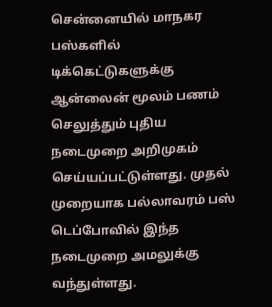சென்னையில் மாநகர பஸ்களில் டிக்கெட்டுகளுக்கு ஆன்லைன் மூலம் பணம் செலுத்தும் புதிய நடைமுறை அறிமுகம் செய்யப்பட்டுள்ளது. முதல் முறையாக பல்லாவரம் பஸ் டெப்போவில் இந்த நடைமுறை அமலுக்கு வந்துள்ளது.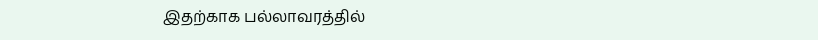இதற்காக பல்லாவரத்தில்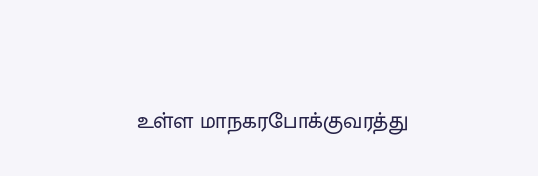உள்ள மாநகரபோக்குவரத்து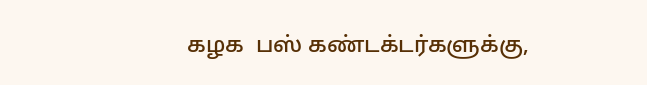கழக  பஸ் கண்டக்டர்களுக்கு,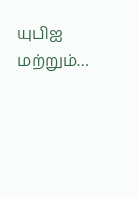யுபிஐ மற்றும்…